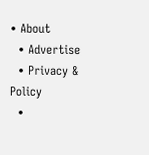• About
  • Advertise
  • Privacy & Policy
  •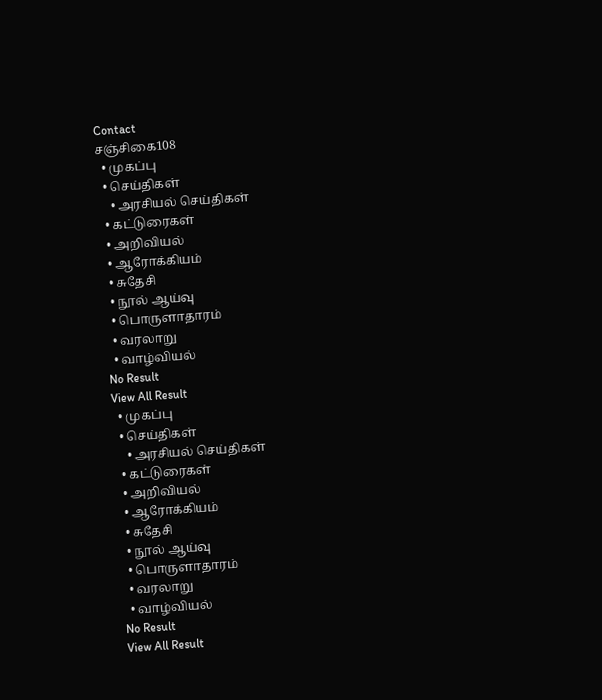Contact
சஞ்சிகை108
  • முகப்பு
  • செய்திகள்
    • அரசியல் செய்திகள்
  • கட்டுரைகள்
  • அறிவியல்
  • ஆரோக்கியம்
  • சுதேசி
  • நூல் ஆய்வு
  • பொருளாதாரம்
  • வரலாறு
  • வாழ்வியல்
No Result
View All Result
  • முகப்பு
  • செய்திகள்
    • அரசியல் செய்திகள்
  • கட்டுரைகள்
  • அறிவியல்
  • ஆரோக்கியம்
  • சுதேசி
  • நூல் ஆய்வு
  • பொருளாதாரம்
  • வரலாறு
  • வாழ்வியல்
No Result
View All Result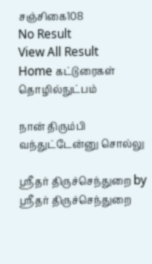சஞ்சிகை108
No Result
View All Result
Home கட்டுரைகள் தொழில்நுட்பம்

நான் திரும்பி வந்துட்டேன்னு சொல்லு

ஸ்ரீதர் திருச்செந்துறை by ஸ்ரீதர் திருச்செந்துறை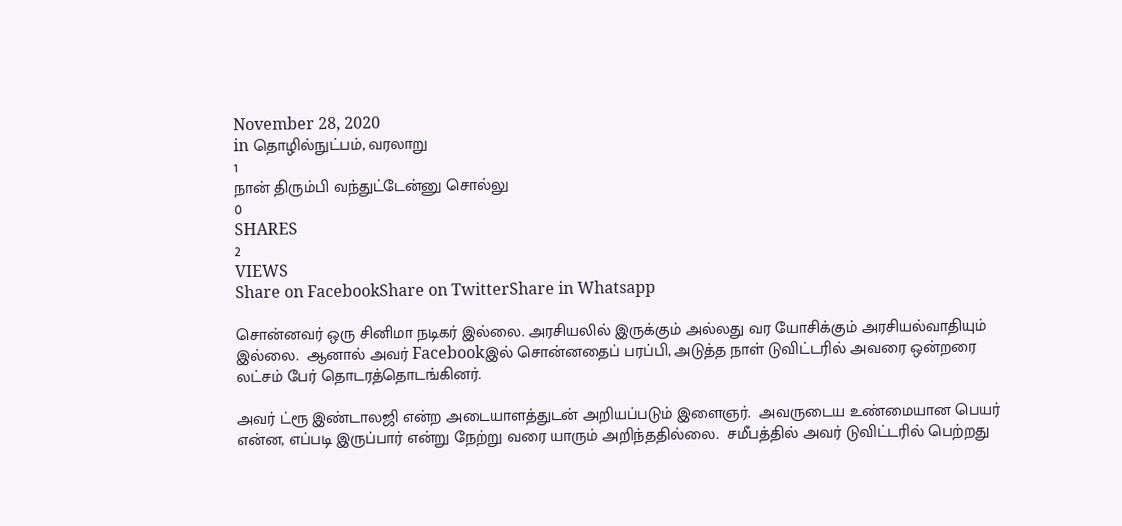November 28, 2020
in தொழில்நுட்பம், வரலாறு
1
நான் திரும்பி வந்துட்டேன்னு சொல்லு
0
SHARES
2
VIEWS
Share on FacebookShare on TwitterShare in Whatsapp

சொன்னவர் ஒரு சினிமா நடிகர் இல்லை. அரசியலில் இருக்கும் அல்லது வர யோசிக்கும் அரசியல்வாதியும் இல்லை.  ஆனால் அவர் Facebookஇல் சொன்னதைப் பரப்பி, அடுத்த நாள் டுவிட்டரில் அவரை ஒன்றரை லட்சம் பேர் தொடரத்தொடங்கினர்.

அவர் ட்ரூ இண்டாலஜி என்ற அடையாளத்துடன் அறியப்படும் இளைஞர்.  அவருடைய உண்மையான பெயர் என்ன, எப்படி இருப்பார் என்று நேற்று வரை யாரும் அறிந்ததில்லை.  சமீபத்தில் அவர் டுவிட்டரில் பெற்றது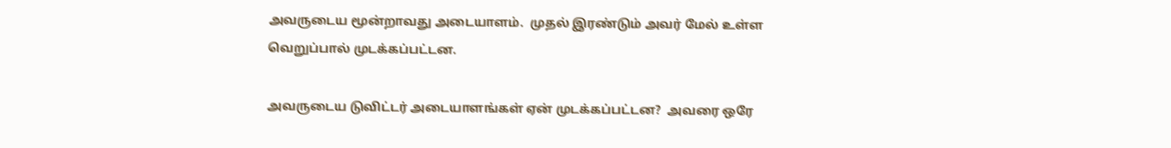அவருடைய மூன்றாவது அடையாளம்.  முதல் இரண்டும் அவர் மேல் உள்ள வெறுப்பால் முடக்கப்பட்டன.

அவருடைய டுவிட்டர் அடையாளங்கள் ஏன் முடக்கப்பட்டன?  அவரை ஒரே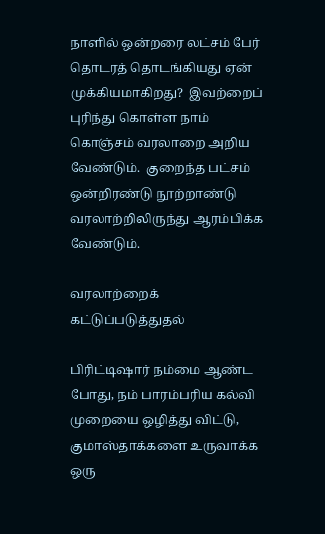நாளில் ஒன்றரை லட்சம் பேர் தொடரத் தொடங்கியது ஏன் முக்கியமாகிறது?  இவற்றைப் புரிந்து கொள்ள நாம் கொஞ்சம் வரலாறை அறிய வேண்டும்.  குறைந்த பட்சம் ஒன்றிரண்டு நூற்றாண்டு வரலாற்றிலிருந்து ஆரம்பிக்க வேண்டும்.

வரலாற்றைக் கட்டுப்படுத்துதல்

பிரிட்டிஷார் நம்மை ஆண்ட போது, நம் பாரம்பரிய கல்வி முறையை ஒழித்து விட்டு, குமாஸ்தாக்களை உருவாக்க ஒரு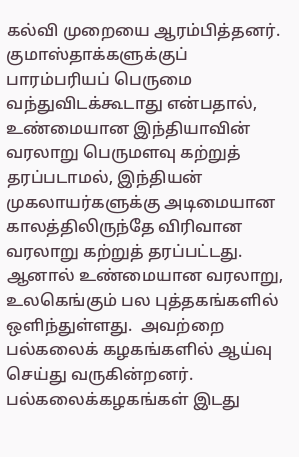கல்வி முறையை ஆரம்பித்தனர்.  குமாஸ்தாக்களுக்குப் பாரம்பரியப் பெருமை வந்துவிடக்கூடாது என்பதால், உண்மையான இந்தியாவின் வரலாறு பெருமளவு கற்றுத் தரப்படாமல், இந்தியன் முகலாயர்களுக்கு அடிமையான காலத்திலிருந்தே விரிவான வரலாறு கற்றுத் தரப்பட்டது.  ஆனால் உண்மையான வரலாறு, உலகெங்கும் பல புத்தகங்களில் ஒளிந்துள்ளது.  அவற்றை பல்கலைக் கழகங்களில் ஆய்வு செய்து வருகின்றனர்.  பல்கலைக்கழகங்கள் இடது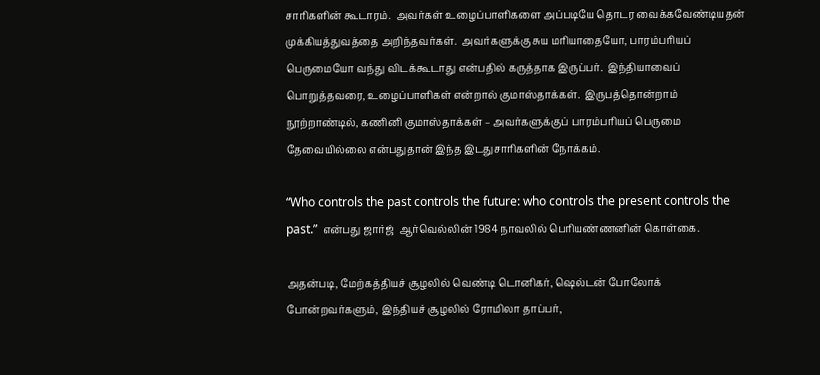சாரிகளின் கூடாரம்.  அவர்கள் உழைப்பாளிகளை அப்படியே தொடர வைக்கவேண்டியதன் முக்கியத்துவத்தை அறிந்தவர்கள்.  அவர்களுக்கு சுய மரியாதையோ, பாரம்பரியப் பெருமையோ வந்து விடக்கூடாது என்பதில் கருத்தாக இருப்பர்.  இந்தியாவைப் பொறுத்தவரை, உழைப்பாளிகள் என்றால் குமாஸ்தாக்கள்.  இருபத்தொன்றாம் நூற்றாண்டில், கணினி குமாஸ்தாக்கள் – அவர்களுக்குப் பாரம்பரியப் பெருமை தேவையில்லை என்பதுதான் இந்த இடதுசாரிகளின் நோக்கம்.

“Who controls the past controls the future: who controls the present controls the past.”  என்பது ஜார்ஜ்  ஆர்வெல்லின் 1984 நாவலில் பெரியண்ணனின் கொள்கை.

அதன்படி, மேற்கத்தியச் சூழலில் வெண்டி டொனிகர், ஷெல்டன் போலோக் போன்றவர்களும், இந்தியச் சூழலில் ரோமிலா தாப்பர்,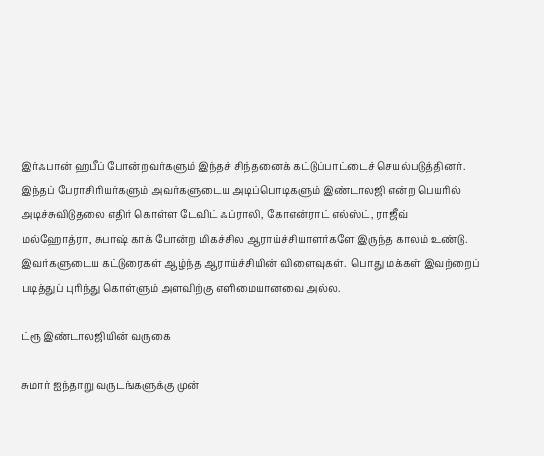இர்ஃபான் ஹபீப் போன்றவர்களும் இந்தச் சிந்தனைக் கட்டுப்பாட்டைச் செயல்படுத்தினர்.  இந்தப் பேராசிரியர்களும் அவர்களுடைய அடிப்பொடிகளும் இண்டாலஜி என்ற பெயரில் அடிச்சுவிடுதலை எதிர் கொள்ள டேவிட் ஃப்ராலி, கோஎன்ராட் எல்ஸ்ட், ராஜீவ் மல்ஹோத்ரா, சுபாஷ் காக் போன்ற மிகச்சில ஆராய்ச்சியாளர்களே இருந்த காலம் உண்டு.  இவர்களுடைய கட்டுரைகள் ஆழ்ந்த ஆராய்ச்சியின் விளைவுகள்.  பொது மக்கள் இவற்றைப் படித்துப் புரிந்து கொள்ளும் அளவிற்கு எளிமையானவை அல்ல.

ட்ரூ இண்டாலஜியின் வருகை

சுமார் ஐந்தாறு வருடங்களுக்கு முன்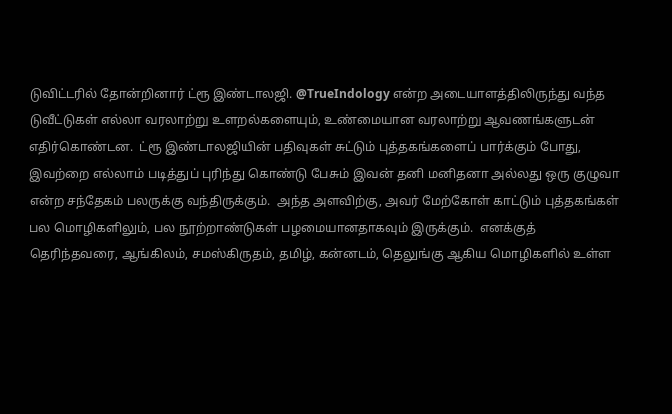டுவிட்டரில் தோன்றினார் ட்ரூ இண்டாலஜி. @TrueIndology என்ற அடையாளத்திலிருந்து வந்த டுவீட்டுகள் எல்லா வரலாற்று உளறல்களையும், உண்மையான வரலாற்று ஆவணங்களுடன் எதிர்கொண்டன.  ட்ரூ இண்டாலஜியின் பதிவுகள் சுட்டும் புத்தகங்களைப் பார்க்கும் போது, இவற்றை எல்லாம் படித்துப் புரிந்து கொண்டு பேசும் இவன் தனி மனிதனா அல்லது ஒரு குழுவா என்ற சந்தேகம் பலருக்கு வந்திருக்கும்.  அந்த அளவிற்கு, அவர் மேற்கோள் காட்டும் புத்தகங்கள் பல மொழிகளிலும், பல நூற்றாண்டுகள் பழமையானதாகவும் இருக்கும்.  எனக்குத் தெரிந்தவரை, ஆங்கிலம், சமஸ்கிருதம், தமிழ், கன்னடம், தெலுங்கு ஆகிய மொழிகளில் உள்ள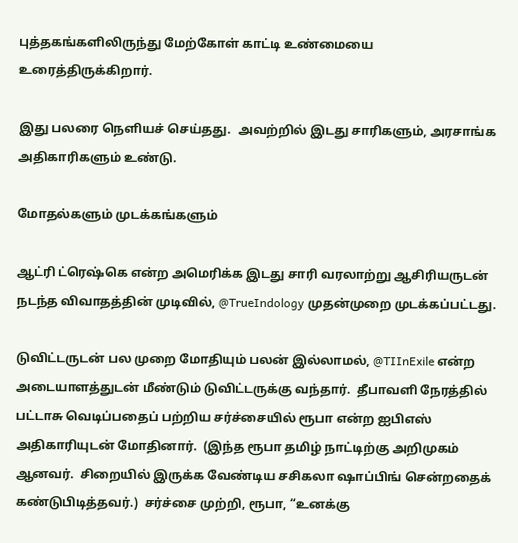புத்தகங்களிலிருந்து மேற்கோள் காட்டி உண்மையை உரைத்திருக்கிறார்.

இது பலரை நெளியச் செய்தது.  அவற்றில் இடது சாரிகளும், அரசாங்க அதிகாரிகளும் உண்டு.

மோதல்களும் முடக்கங்களும்

ஆட்ரி ட்ரெஷ்கெ என்ற அமெரிக்க இடது சாரி வரலாற்று ஆசிரியருடன் நடந்த விவாதத்தின் முடிவில், @TrueIndology முதன்முறை முடக்கப்பட்டது.

டுவிட்டருடன் பல முறை மோதியும் பலன் இல்லாமல், @TIInExile என்ற அடையாளத்துடன் மீண்டும் டுவிட்டருக்கு வந்தார்.  தீபாவளி நேரத்தில் பட்டாசு வெடிப்பதைப் பற்றிய சர்ச்சையில் ரூபா என்ற ஐபிஎஸ் அதிகாரியுடன் மோதினார்.  (இந்த ரூபா தமிழ் நாட்டிற்கு அறிமுகம் ஆனவர்.  சிறையில் இருக்க வேண்டிய சசிகலா ஷாப்பிங் சென்றதைக் கண்டுபிடித்தவர்.)  சர்ச்சை முற்றி, ரூபா, “உனக்கு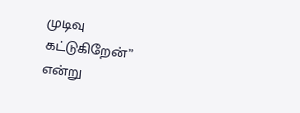முடிவு கட்டுகிறேன்” என்று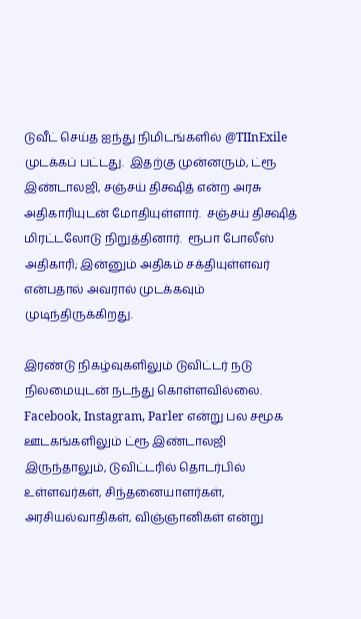டுவீட் செய்த ஐந்து நிமிடங்களில் @TIInExile முடக்கப் பட்டது.  இதற்கு முன்னரும், ட்ரூ இண்டாலஜி, சஞ்சய் திக்ஷித் என்ற அரசு அதிகாரியுடன் மோதியுள்ளார்.  சஞ்சய் திக்ஷித் மிரட்டலோடு நிறுத்தினார்.  ரூபா போலீஸ் அதிகாரி; இன்னும் அதிகம் சக்தியுள்ளவர் என்பதால் அவரால் முடக்கவும் முடிந்திருக்கிறது.

இரண்டு நிகழ்வுகளிலும் டுவிட்டர் நடு நிலமையுடன் நடந்து கொள்ளவில்லை.  Facebook, Instagram, Parler என்று பல சமூக ஊடகங்களிலும் ட்ரூ இண்டாலஜி இருந்தாலும், டுவிட்டரில் தொடர்பில் உள்ளவர்கள், சிந்தனையாளர்கள், அரசியல்வாதிகள், விஞ்ஞானிகள் என்று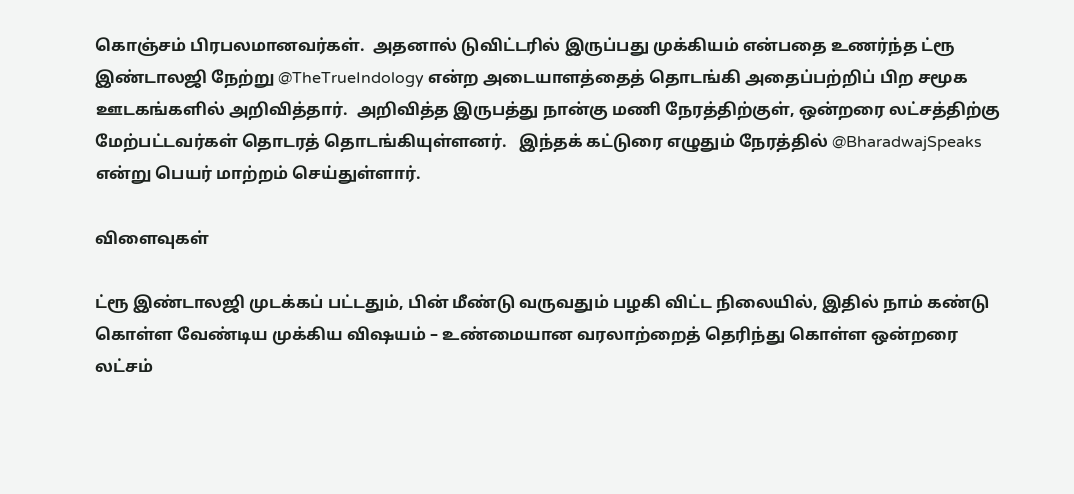கொஞ்சம் பிரபலமானவர்கள்.  அதனால் டுவிட்டரில் இருப்பது முக்கியம் என்பதை உணர்ந்த ட்ரூ இண்டாலஜி நேற்று @TheTrueIndology என்ற அடையாளத்தைத் தொடங்கி அதைப்பற்றிப் பிற சமூக ஊடகங்களில் அறிவித்தார்.  அறிவித்த இருபத்து நான்கு மணி நேரத்திற்குள், ஒன்றரை லட்சத்திற்கு மேற்பட்டவர்கள் தொடரத் தொடங்கியுள்ளனர்.   இந்தக் கட்டுரை எழுதும் நேரத்தில் @BharadwajSpeaks என்று பெயர் மாற்றம் செய்துள்ளார்.

விளைவுகள்

ட்ரூ இண்டாலஜி முடக்கப் பட்டதும், பின் மீண்டு வருவதும் பழகி விட்ட நிலையில், இதில் நாம் கண்டு கொள்ள வேண்டிய முக்கிய விஷயம் – உண்மையான வரலாற்றைத் தெரிந்து கொள்ள ஒன்றரை லட்சம்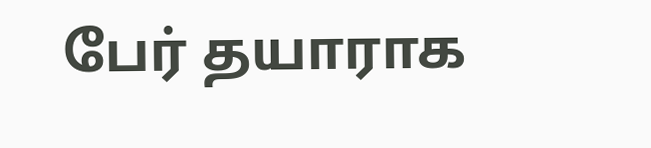பேர் தயாராக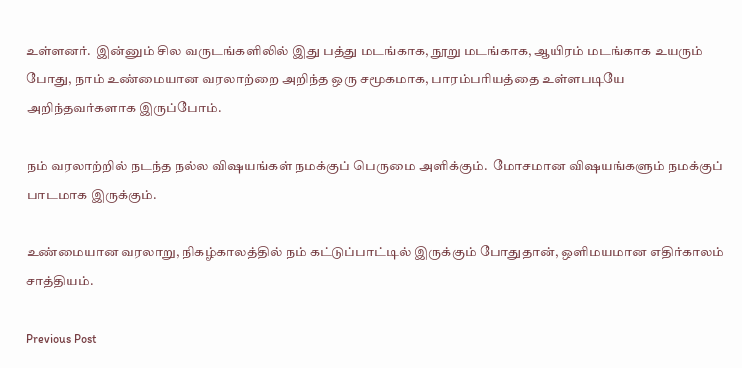உள்ளனர்.  இன்னும் சில வருடங்களிலில் இது பத்து மடங்காக, நூறு மடங்காக, ஆயிரம் மடங்காக உயரும் போது, நாம் உண்மையான வரலாற்றை அறிந்த ஒரு சமூகமாக, பாரம்பரியத்தை உள்ளபடியே அறிந்தவர்களாக இருப்போம்.

நம் வரலாற்றில் நடந்த நல்ல விஷயங்கள் நமக்குப் பெருமை அளிக்கும்.  மோசமான விஷயங்களும் நமக்குப் பாடமாக இருக்கும்.

உண்மையான வரலாறு, நிகழ்காலத்தில் நம் கட்டுப்பாட்டில் இருக்கும் போதுதான், ஒளிமயமான எதிர்காலம் சாத்தியம்.

Previous Post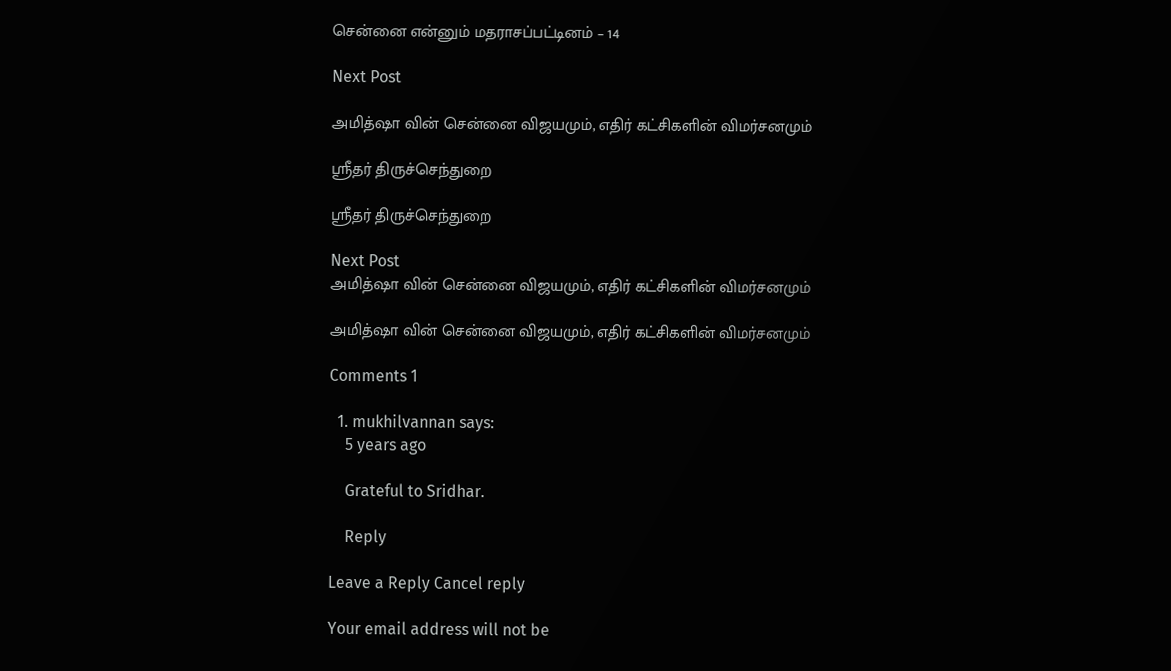சென்னை என்னும் மதராசப்பட்டினம் – 14

Next Post

அமித்ஷா வின் சென்னை விஜயமும், எதிர் கட்சிகளின் விமர்சனமும்

ஸ்ரீதர் திருச்செந்துறை

ஸ்ரீதர் திருச்செந்துறை

Next Post
அமித்ஷா வின் சென்னை விஜயமும், எதிர் கட்சிகளின் விமர்சனமும்

அமித்ஷா வின் சென்னை விஜயமும், எதிர் கட்சிகளின் விமர்சனமும்

Comments 1

  1. mukhilvannan says:
    5 years ago

    Grateful to Sridhar.

    Reply

Leave a Reply Cancel reply

Your email address will not be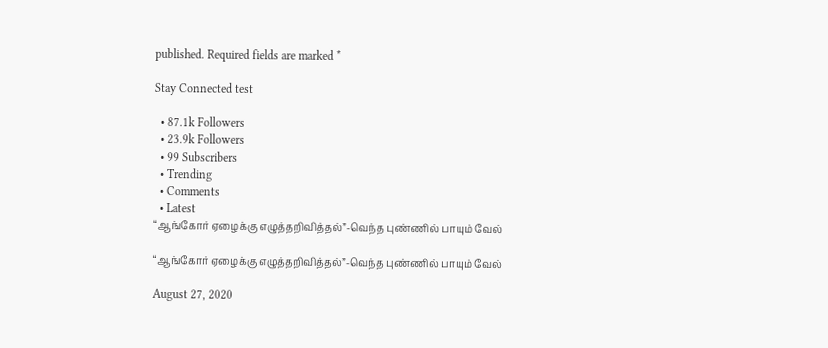published. Required fields are marked *

Stay Connected test

  • 87.1k Followers
  • 23.9k Followers
  • 99 Subscribers
  • Trending
  • Comments
  • Latest
“ஆங்கோர் ஏழைக்கு எழுத்தறிவித்தல்”-வெந்த புண்ணில் பாயும் வேல்

“ஆங்கோர் ஏழைக்கு எழுத்தறிவித்தல்”-வெந்த புண்ணில் பாயும் வேல்

August 27, 2020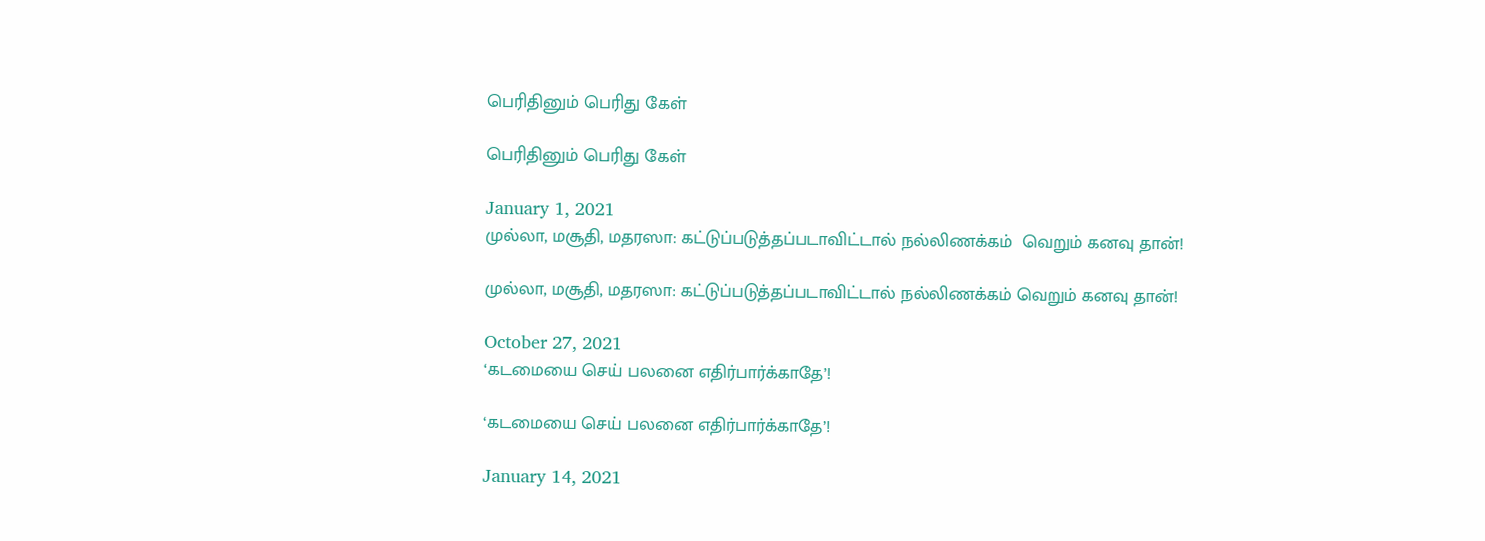பெரிதினும் பெரிது கேள்

பெரிதினும் பெரிது கேள்

January 1, 2021
முல்லா, மசூதி, மதரஸா: கட்டுப்படுத்தப்படாவிட்டால் நல்லிணக்கம்  வெறும் கனவு தான்!

முல்லா, மசூதி, மதரஸா: கட்டுப்படுத்தப்படாவிட்டால் நல்லிணக்கம் வெறும் கனவு தான்!

October 27, 2021
‘கடமையை செய் பலனை எதிர்பார்க்காதே’!

‘கடமையை செய் பலனை எதிர்பார்க்காதே’!

January 14, 2021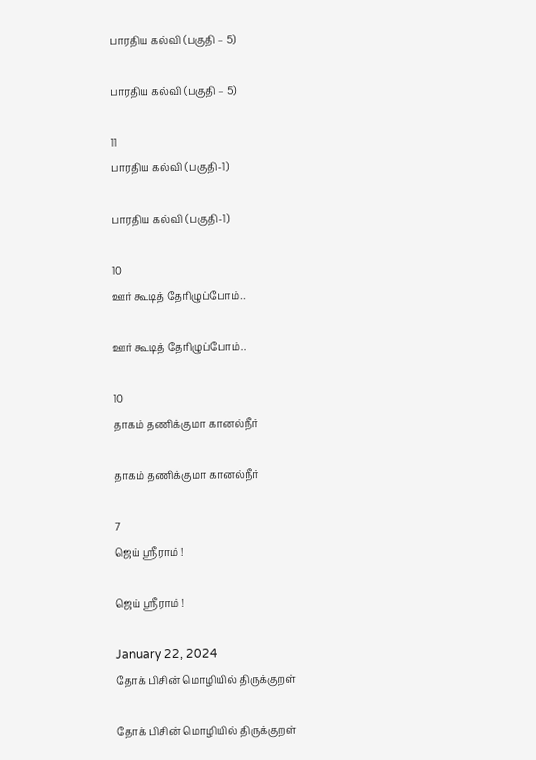பாரதிய கல்வி (பகுதி – 5)

பாரதிய கல்வி (பகுதி – 5)

11
பாரதிய கல்வி (பகுதி-1)

பாரதிய கல்வி (பகுதி-1)

10
ஊர் கூடித் தேரிழுப்போம்..

ஊர் கூடித் தேரிழுப்போம்..

10
தாகம் தணிக்குமா கானல்நீர்

தாகம் தணிக்குமா கானல்நீர்

7
ஜெய் ஸ்ரீராம் !

ஜெய் ஸ்ரீராம் !

January 22, 2024
தோக் பிசின் மொழியில் திருக்குறள்

தோக் பிசின் மொழியில் திருக்குறள்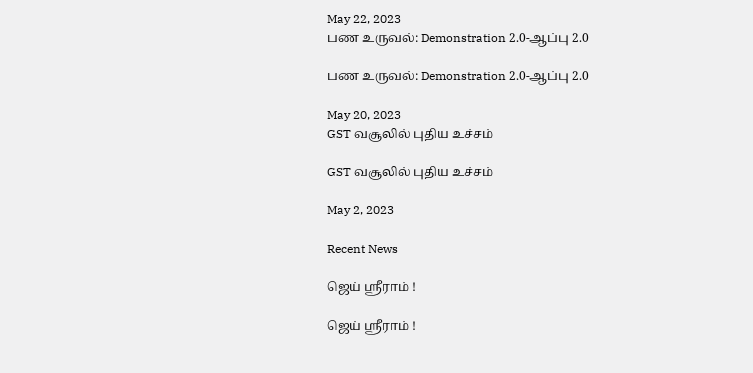May 22, 2023
பண உருவல்: Demonstration 2.0-ஆப்பு 2.0

பண உருவல்: Demonstration 2.0-ஆப்பு 2.0

May 20, 2023
GST வசூலில் புதிய உச்சம்

GST வசூலில் புதிய உச்சம்

May 2, 2023

Recent News

ஜெய் ஸ்ரீராம் !

ஜெய் ஸ்ரீராம் !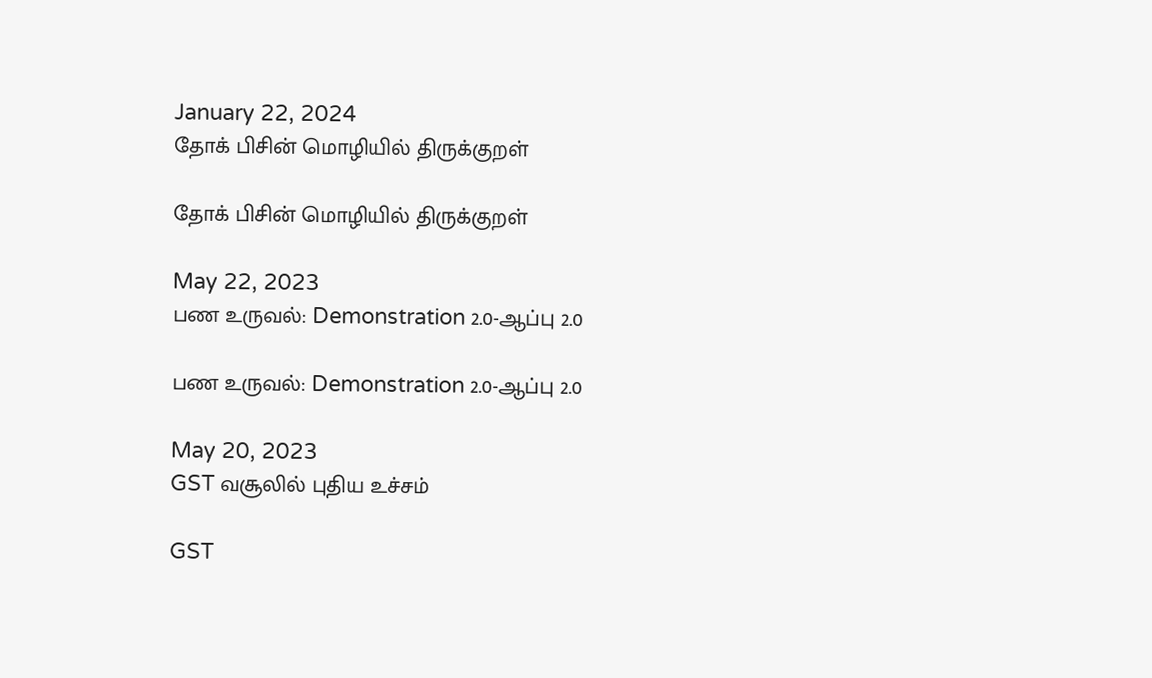January 22, 2024
தோக் பிசின் மொழியில் திருக்குறள்

தோக் பிசின் மொழியில் திருக்குறள்

May 22, 2023
பண உருவல்: Demonstration 2.0-ஆப்பு 2.0

பண உருவல்: Demonstration 2.0-ஆப்பு 2.0

May 20, 2023
GST வசூலில் புதிய உச்சம்

GST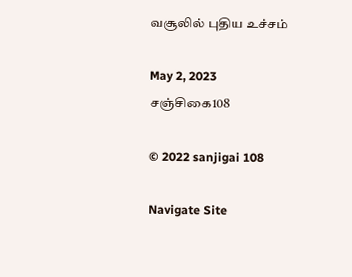வசூலில் புதிய உச்சம்

May 2, 2023
சஞ்சிகை108

© 2022 sanjigai 108

Navigate Site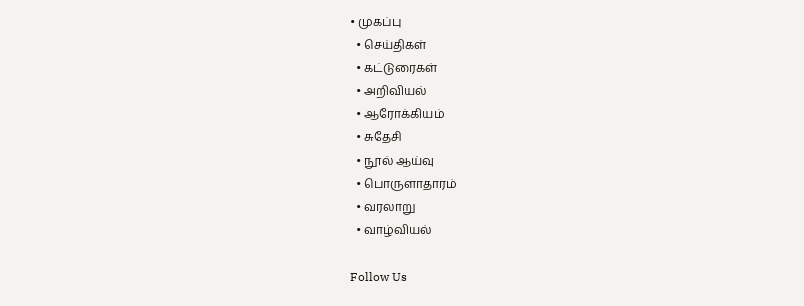• முகப்பு
  • செய்திகள்
  • கட்டுரைகள்
  • அறிவியல்
  • ஆரோக்கியம்
  • சுதேசி
  • நூல் ஆய்வு
  • பொருளாதாரம்
  • வரலாறு
  • வாழ்வியல்

Follow Us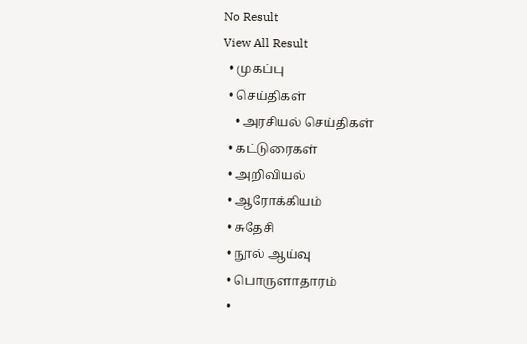No Result
View All Result
  • முகப்பு
  • செய்திகள்
    • அரசியல் செய்திகள்
  • கட்டுரைகள்
  • அறிவியல்
  • ஆரோக்கியம்
  • சுதேசி
  • நூல் ஆய்வு
  • பொருளாதாரம்
  •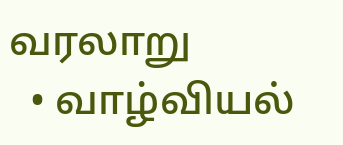வரலாறு
  • வாழ்வியல்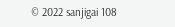© 2022 sanjigai 108